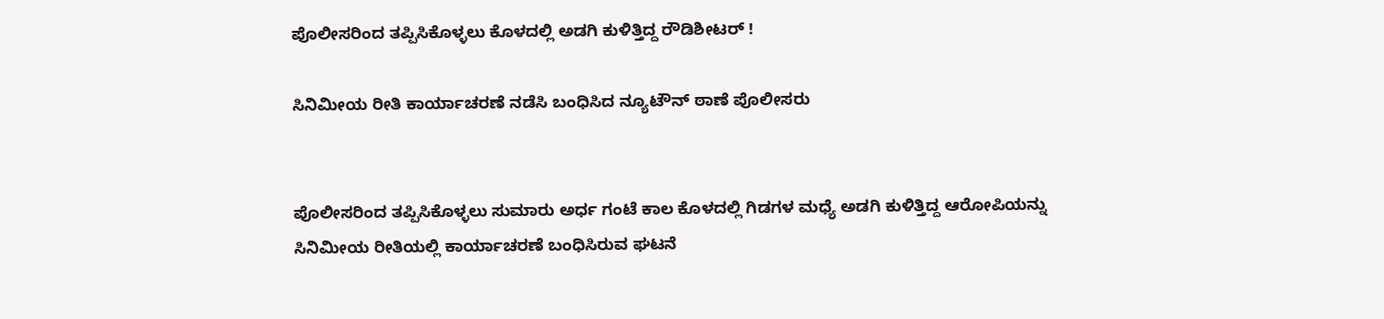ಪೊಲೀಸರಿಂದ ತಪ್ಪಿಸಿಕೊಳ್ಳಲು ಕೊಳದಲ್ಲಿ ಅಡಗಿ ಕುಳಿತ್ತಿದ್ದ ರೌಡಿಶೀಟರ್ !

ಸಿನಿಮೀಯ ರೀತಿ ಕಾರ್ಯಾಚರಣೆ ನಡೆಸಿ ಬಂಧಿಸಿದ ನ್ಯೂಟೌನ್ ಠಾಣೆ ಪೊಲೀಸರು


ಪೊಲೀಸರಿಂದ ತಪ್ಪಿಸಿಕೊಳ್ಳಲು ಸುಮಾರು ಅರ್ಧ ಗಂಟೆ ಕಾಲ ಕೊಳದಲ್ಲಿ ಗಿಡಗಳ ಮಧ್ಯೆ ಅಡಗಿ ಕುಳಿತ್ತಿದ್ದ ಆರೋಪಿಯನ್ನು ಸಿನಿಮೀಯ ರೀತಿಯಲ್ಲಿ ಕಾರ್ಯಾಚರಣೆ ಬಂಧಿಸಿರುವ ಘಟನೆ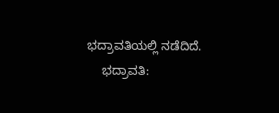ಭದ್ರಾವತಿಯಲ್ಲಿ ನಡೆದಿದೆ.
    ಭದ್ರಾವತಿ: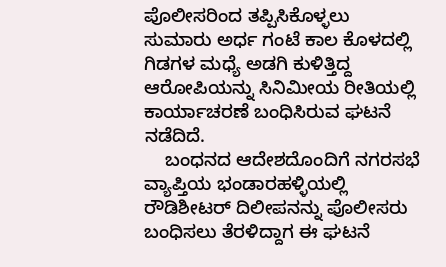ಪೊಲೀಸರಿಂದ ತಪ್ಪಿಸಿಕೊಳ್ಳಲು ಸುಮಾರು ಅರ್ಧ ಗಂಟೆ ಕಾಲ ಕೊಳದಲ್ಲಿ ಗಿಡಗಳ ಮಧ್ಯೆ ಅಡಗಿ ಕುಳಿತ್ತಿದ್ದ ಆರೋಪಿಯನ್ನು ಸಿನಿಮೀಯ ರೀತಿಯಲ್ಲಿ ಕಾರ್ಯಾಚರಣೆ ಬಂಧಿಸಿರುವ ಘಟನೆ ನಡೆದಿದೆ.
    ಬಂಧನದ ಆದೇಶದೊಂದಿಗೆ ನಗರಸಭೆ ವ್ಯಾಪ್ತಿಯ ಭಂಡಾರಹಳ್ಳಿಯಲ್ಲಿ ರೌಡಿಶೀಟರ್ ದಿಲೀಪನನ್ನು ಪೊಲೀಸರು ಬಂಧಿಸಲು ತೆರಳಿದ್ದಾಗ ಈ ಘಟನೆ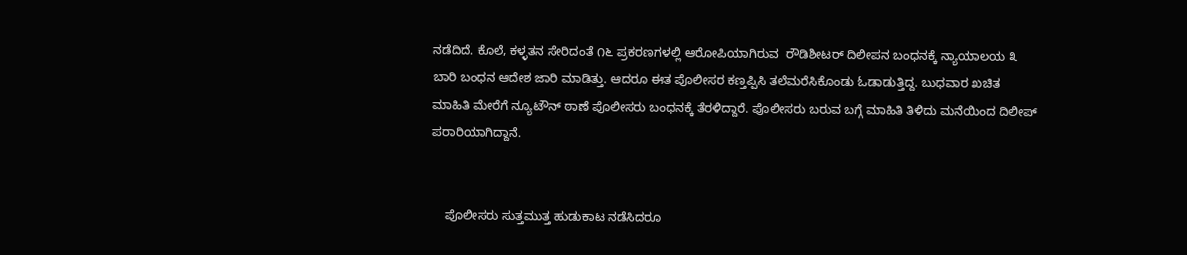ನಡೆದಿದೆ. ಕೊಲೆ, ಕಳ್ಳತನ ಸೇರಿದಂತೆ ೧೬ ಪ್ರಕರಣಗಳಲ್ಲಿ ಆರೋಪಿಯಾಗಿರುವ  ರೌಡಿಶೀಟರ್ ದಿಲೀಪನ ಬಂಧನಕ್ಕೆ ನ್ಯಾಯಾಲಯ ೩ ಬಾರಿ ಬಂಧನ ಆದೇಶ ಜಾರಿ ಮಾಡಿತ್ತು. ಆದರೂ ಈತ ಪೊಲೀಸರ ಕಣ್ತಪ್ಪಿಸಿ ತಲೆಮರೆಸಿಕೊಂಡು ಓಡಾಡುತ್ತಿದ್ದ. ಬುಧವಾರ ಖಚಿತ ಮಾಹಿತಿ ಮೇರೆಗೆ ನ್ಯೂಟೌನ್ ಠಾಣೆ ಪೊಲೀಸರು ಬಂಧನಕ್ಕೆ ತೆರಳಿದ್ದಾರೆ. ಪೊಲೀಸರು ಬರುವ ಬಗ್ಗೆ ಮಾಹಿತಿ ತಿಳಿದು ಮನೆಯಿಂದ ದಿಲೀಪ್ ಪರಾರಿಯಾಗಿದ್ದಾನೆ.


    ಪೊಲೀಸರು ಸುತ್ತಮುತ್ತ ಹುಡುಕಾಟ ನಡೆಸಿದರೂ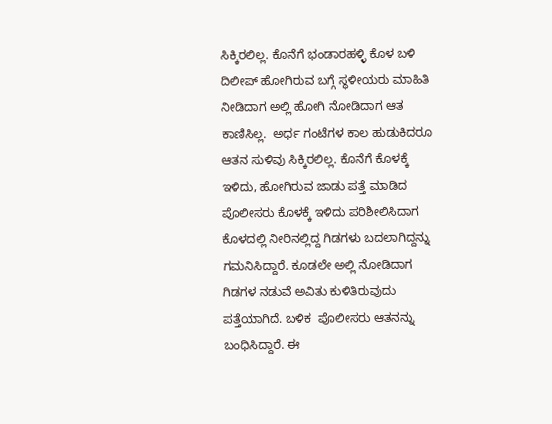ಸಿಕ್ಕಿರಲಿಲ್ಲ. ಕೊನೆಗೆ ಭಂಡಾರಹಳ್ಳಿ ಕೊಳ ಬಳಿ ದಿಲೀಪ್ ಹೋಗಿರುವ ಬಗ್ಗೆ ಸ್ಥಳೀಯರು ಮಾಹಿತಿ ನೀಡಿದಾಗ ಅಲ್ಲಿ ಹೋಗಿ ನೋಡಿದಾಗ ಆತ ಕಾಣಿಸಿಲ್ಲ.  ಅರ್ಧ ಗಂಟೆಗಳ ಕಾಲ ಹುಡುಕಿದರೂ ಆತನ ಸುಳಿವು ಸಿಕ್ಕಿರಲಿಲ್ಲ. ಕೊನೆಗೆ ಕೊಳಕ್ಕೆ ಇಳಿದು, ಹೋಗಿರುವ ಜಾಡು ಪತ್ತೆ ಮಾಡಿದ ಪೊಲೀಸರು ಕೊಳಕ್ಕೆ ಇಳಿದು ಪರಿಶೀಲಿಸಿದಾಗ ಕೊಳದಲ್ಲಿ ನೀರಿನಲ್ಲಿದ್ದ ಗಿಡಗಳು ಬದಲಾಗಿದ್ದನ್ನು ಗಮನಿಸಿದ್ದಾರೆ. ಕೂಡಲೇ ಅಲ್ಲಿ ನೋಡಿದಾಗ ಗಿಡಗಳ ನಡುವೆ ಅವಿತು ಕುಳಿತಿರುವುದು ಪತ್ತೆಯಾಗಿದೆ. ಬಳಿಕ  ಪೊಲೀಸರು ಆತನನ್ನು ಬಂಧಿಸಿದ್ದಾರೆ. ಈ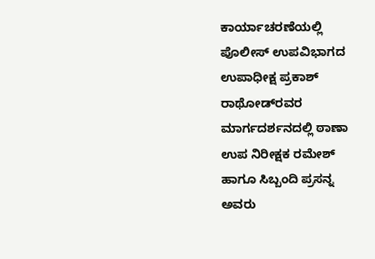ಕಾರ್ಯಾಚರಣೆಯಲ್ಲಿ ಪೊಲೀಸ್ ಉಪವಿಭಾಗದ ಉಪಾಧೀಕ್ಷ ಪ್ರಕಾಶ್ ರಾಥೋಡ್‌ರವರ ಮಾರ್ಗದರ್ಶನದಲ್ಲಿ ಠಾಣಾ ಉಪ ನಿರೀಕ್ಷಕ ರಮೇಶ್ ಹಾಗೂ ಸಿಬ್ಬಂದಿ ಪ್ರಸನ್ನ ಅವರು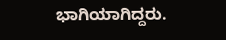ಭಾಗಿಯಾಗಿದ್ದರು.